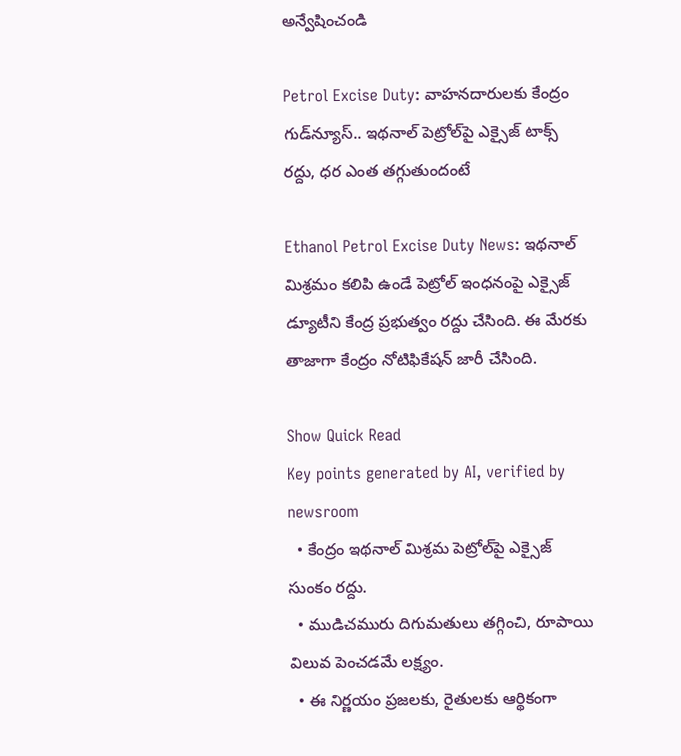అన్వేషించండి

Petrol Excise Duty: వాహనదారులకు కేంద్రం గుడ్‌న్యూస్.. ఇథనాల్ పెట్రోల్‌పై ఎక్సైజ్ టాక్స్ రద్దు, ధర ఎంత తగ్గుతుందంటే

Ethanol Petrol Excise Duty News: ఇథనాల్ మిశ్రమం కలిపి ఉండే పెట్రోల్ ఇంధనంపై ఎక్సైజ్ డ్యూటీని కేంద్ర ప్రభుత్వం రద్దు చేసింది. ఈ మేరకు తాజాగా కేంద్రం నోటిఫికేషన్ జారీ చేసింది.

Show Quick Read
Key points generated by AI, verified by newsroom
  • కేంద్రం ఇథనాల్ మిశ్రమ పెట్రోల్‌పై ఎక్సైజ్ సుంకం రద్దు.
  • ముడిచమురు దిగుమతులు తగ్గించి, రూపాయి విలువ పెంచడమే లక్ష్యం.
  • ఈ నిర్ణయం ప్రజలకు, రైతులకు ఆర్థికంగా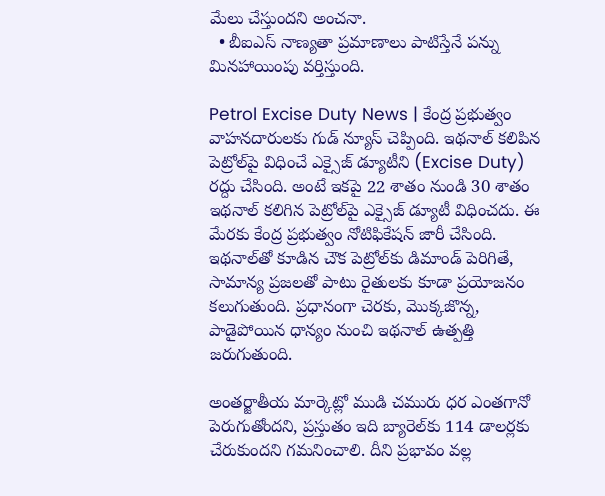మేలు చేస్తుందని అంచనా.
  • బీఐఎస్ నాణ్యతా ప్రమాణాలు పాటిస్తేనే పన్ను మినహాయింపు వర్తిస్తుంది.

Petrol Excise Duty News | కేంద్ర ప్రభుత్వం వాహనదారులకు గుడ్ న్యూస్ చెప్పింది. ఇథనాల్ కలిపిన పెట్రోల్‌పై విధించే ఎక్సైజ్ డ్యూటీని (Excise Duty) రద్దు చేసింది. అంటే ఇకపై 22 శాతం నుండి 30 శాతం ఇథనాల్ కలిగిన పెట్రోల్‌పై ఎక్సైజ్ డ్యూటీ విధించదు. ఈ మేరకు కేంద్ర ప్రభుత్వం నోటిఫికేషన్ జారీ చేసింది. ఇథనాల్‌తో కూడిన చౌక పెట్రోల్‌కు డిమాండ్ పెరిగితే, సామాన్య ప్రజలతో పాటు రైతులకు కూడా ప్రయోజనం కలుగుతుంది. ప్రధానంగా చెరకు, మొక్కజొన్న, పాడైపోయిన ధాన్యం నుంచి ఇథనాల్ ఉత్పత్తి జరుగుతుంది.

అంతర్జాతీయ మార్కెట్లో ముడి చమురు ధర ఎంతగానో పెరుగుతోందని, ప్రస్తుతం ఇది బ్యారెల్‌కు 114 డాలర్లకు చేరుకుందని గమనించాలి. దీని ప్రభావం వల్ల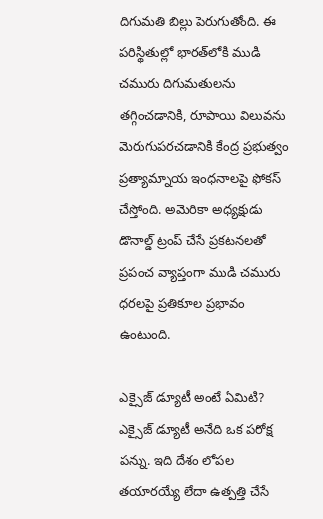దిగుమతి బిల్లు పెరుగుతోంది. ఈ పరిస్థితుల్లో భారత్‌లోకి ముడి చమురు దిగుమతులను తగ్గించడానికి, రూపాయి విలువను మెరుగుపరచడానికి కేంద్ర ప్రభుత్వం ప్రత్యామ్నాయ ఇంధనాలపై ఫోకస్ చేస్తోంది. అమెరికా అధ్యక్షుడు డొనాల్డ్ ట్రంప్ చేసే ప్రకటనలతో ప్రపంచ వ్యాప్తంగా ముడి చమురు ధరలపై ప్రతికూల ప్రభావం ఉంటుంది.

ఎక్సైజ్ డ్యూటీ అంటే ఏమిటి?
ఎక్సైజ్ డ్యూటీ అనేది ఒక పరోక్ష పన్ను. ఇది దేశం లోపల తయారయ్యే లేదా ఉత్పత్తి చేసే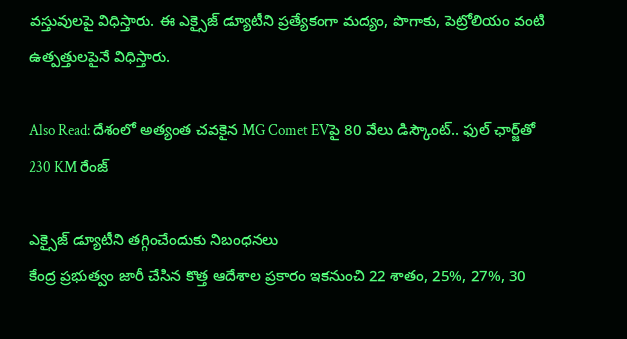వస్తువులపై విధిస్తారు. ఈ ఎక్సైజ్ డ్యూటీని ప్రత్యేకంగా మద్యం, పొగాకు, పెట్రోలియం వంటి ఉత్పత్తులపైనే విధిస్తారు.

Also Read: దేశంలో అత్యంత చవకైన MG Comet EVపై 80 వేలు డిస్కౌంట్.. ఫుల్ ఛార్జ్‌తో 230 KM రేంజ్‌

ఎక్సైజ్ డ్యూటీని తగ్గించేందుకు నిబంధనలు
కేంద్ర ప్రభుత్వం జారీ చేసిన కొత్త ఆదేశాల ప్రకారం ఇకనుంచి 22 శాతం, 25%, 27%, 30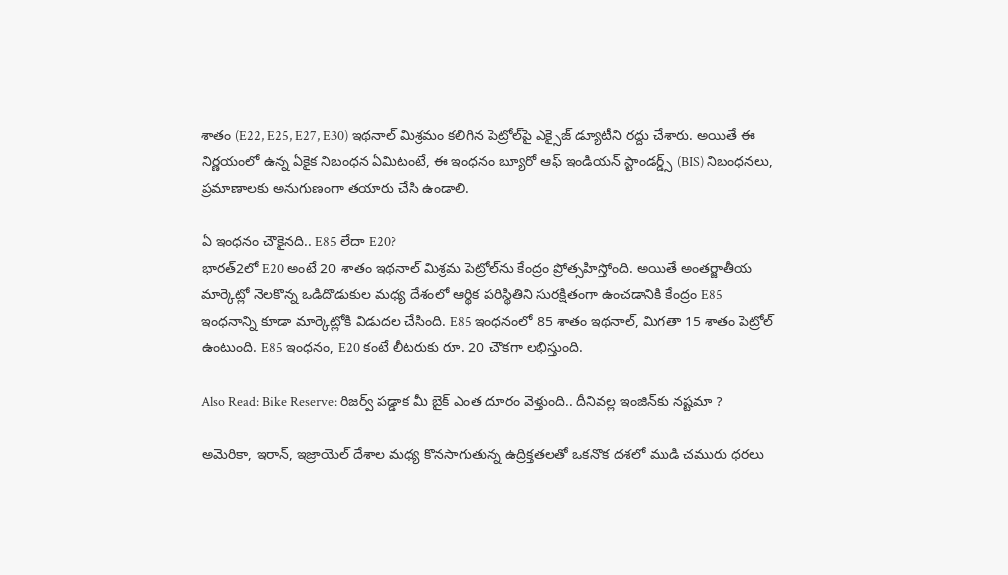శాతం (E22, E25, E27, E30) ఇథనాల్ మిశ్రమం కలిగిన పెట్రోల్‌పై ఎక్సైజ్ డ్యూటీని రద్దు చేశారు. అయితే ఈ నిర్ణయంలో ఉన్న ఏకైక నిబంధన ఏమిటంటే, ఈ ఇంధనం బ్యూరో ఆఫ్ ఇండియన్ స్టాండర్డ్స్ (BIS) నిబంధనలు, ప్రమాణాలకు అనుగుణంగా తయారు చేసి ఉండాలి.

ఏ ఇంధనం చౌకైనది.. E85 లేదా E20?
భారత్2లో E20 అంటే 20 శాతం ఇథనాల్ మిశ్రమ పెట్రోల్‌ను కేంద్రం ప్రోత్సహిస్తోంది. అయితే అంతర్జాతీయ మార్కెట్లో నెలకొన్న ఒడిదొడుకుల మధ్య దేశంలో ఆర్థిక పరిస్థితిని సురక్షితంగా ఉంచడానికి కేంద్రం E85 ఇంధనాన్ని కూడా మార్కెట్లోకి విడుదల చేసింది. E85 ఇంధనంలో 85 శాతం ఇథనాల్, మిగతా 15 శాతం పెట్రోల్ ఉంటుంది. E85 ఇంధనం, E20 కంటే లీటరుకు రూ. 20 చౌకగా లభిస్తుంది.

Also Read: Bike Reserve: రిజర్వ్‌ పడ్డాక మీ బైక్‌ ఎంత దూరం వెళ్తుంది.. దీనివల్ల ఇంజిన్‌‌కు నష్టమా ?

అమెరికా, ఇరాన్, ఇజ్రాయెల్ దేశాల మధ్య కొనసాగుతున్న ఉద్రిక్తతలతో ఒకనొక దశలో ముడి చమురు ధరలు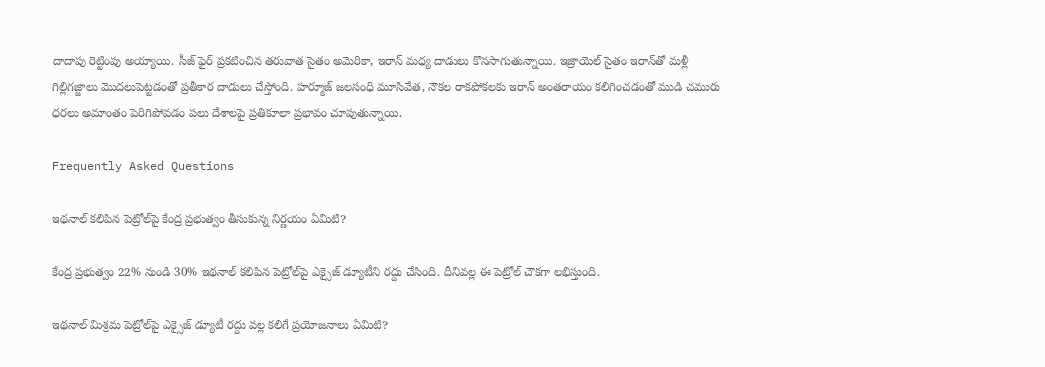దాదాపు రెట్టింపు అయ్యాయి. సీజ్ ఫైర్ ప్రకటించిన తరువాత సైతం అమెరికా, ఇరాన్ మధ్య దాడులు కొనసాగుతున్నాయి. ఇజ్రాయెల్ సైతం ఇరాన్‌తో మళ్లీ గిల్లిగజ్జాలు మొదలుపెట్టడంతో ప్రతీకార దాడులు చేస్తోంది. హర్మూజ్ జలసంధి మూసివేత, నౌకల రాకపోకలకు ఇరాన్ అంతరాయం కలిగించడంతో ముడి చమురు ధరలు అమాంతం పెరిగిపోవడం పలు దేశాలపై ప్రతికూలా ప్రభావం చూపుతున్నాయి.

Frequently Asked Questions

ఇథనాల్ కలిపిన పెట్రోల్‌పై కేంద్ర ప్రభుత్వం తీసుకున్న నిర్ణయం ఏమిటి?

కేంద్ర ప్రభుత్వం 22% నుండి 30% ఇథనాల్ కలిపిన పెట్రోల్‌పై ఎక్సైజ్ డ్యూటీని రద్దు చేసింది. దీనివల్ల ఈ పెట్రోల్ చౌకగా లభిస్తుంది.

ఇథనాల్ మిశ్రమ పెట్రోల్‌పై ఎక్సైజ్ డ్యూటీ రద్దు వల్ల కలిగే ప్రయోజనాలు ఏమిటి?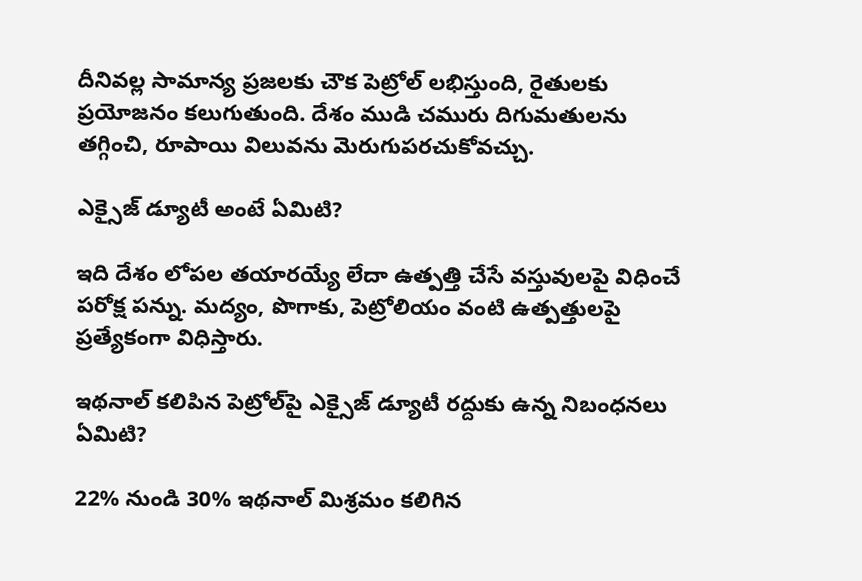దీనివల్ల సామాన్య ప్రజలకు చౌక పెట్రోల్ లభిస్తుంది, రైతులకు ప్రయోజనం కలుగుతుంది. దేశం ముడి చమురు దిగుమతులను తగ్గించి, రూపాయి విలువను మెరుగుపరచుకోవచ్చు.

ఎక్సైజ్ డ్యూటీ అంటే ఏమిటి?

ఇది దేశం లోపల తయారయ్యే లేదా ఉత్పత్తి చేసే వస్తువులపై విధించే పరోక్ష పన్ను. మద్యం, పొగాకు, పెట్రోలియం వంటి ఉత్పత్తులపై ప్రత్యేకంగా విధిస్తారు.

ఇథనాల్ కలిపిన పెట్రోల్‌పై ఎక్సైజ్ డ్యూటీ రద్దుకు ఉన్న నిబంధనలు ఏమిటి?

22% నుండి 30% ఇథనాల్ మిశ్రమం కలిగిన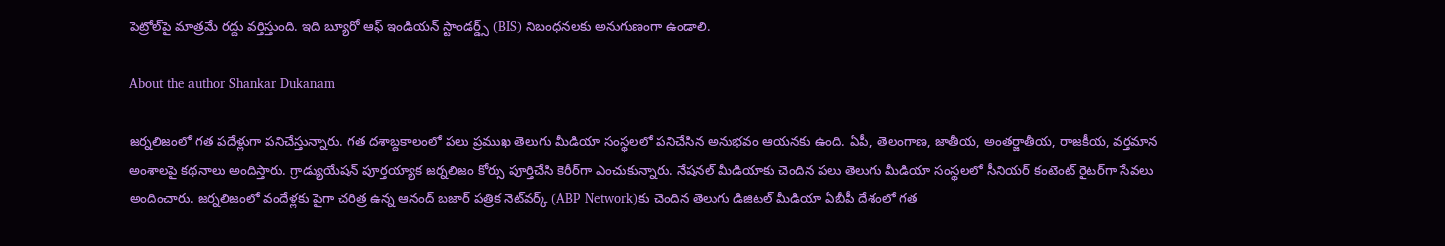పెట్రోల్‌పై మాత్రమే రద్దు వర్తిస్తుంది. ఇది బ్యూరో ఆఫ్ ఇండియన్ స్టాండర్డ్స్ (BIS) నిబంధనలకు అనుగుణంగా ఉండాలి.

About the author Shankar Dukanam

జర్నలిజంలో గత పదేళ్లుగా పనిచేస్తున్నారు. గత దశాబ్దకాలంలో పలు ప్రముఖ తెలుగు మీడియా సంస్థలలో పనిచేసిన అనుభవం ఆయనకు ఉంది. ఏపీ, తెలంగాణ, జాతీయ, అంతర్జాతీయ, రాజకీయ, వర్తమాన అంశాలపై కథనాలు అందిస్తారు. గ్రాడ్యుయేషన్ పూర్తయ్యాక జర్నలిజం కోర్సు పూర్తిచేసి కెరీర్‌గా ఎంచుకున్నారు. నేషనల్ మీడియాకు చెందిన పలు తెలుగు మీడియా సంస్థలలో సీనియర్ కంటెంట్ రైటర్‌గా సేవలు అందించారు. జర్నలిజంలో వందేళ్లకు పైగా చరిత్ర ఉన్న ఆనంద్ బజార్ పత్రిక నెట్‌వర్క్ (ABP Network)కు చెందిన తెలుగు డిజిటల్ మీడియా ఏబీపీ దేశంలో గత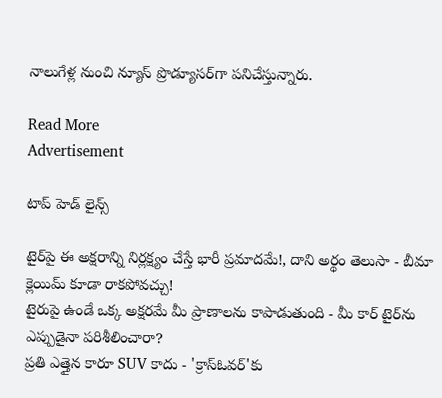నాలుగేళ్ల నుంచి న్యూస్ ప్రొడ్యూసర్‌గా పనిచేస్తున్నారు.

Read More
Advertisement

టాప్ హెడ్ లైన్స్

టైర్‌పై ఈ అక్షరాన్ని నిర్లక్ష్యం చేస్తే భారీ ప్రమాదమే!, దాని అర్థం తెలుసా - బీమా క్లెయిమ్ కూడా రాకపోవచ్చు!
టైరుపై ఉండే ఒక్క అక్షరమే మీ ప్రాణాలను కాపాడుతుంది - మీ కార్‌ టైర్‌ను ఎప్పుడైనా పరిశీలించారా?
ప్రతి ఎత్తైన కారూ SUV కాదు - 'క్రాస్‌ఓవర్'కు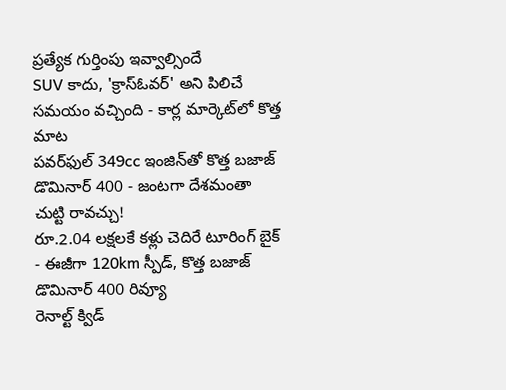ప్రత్యేక గుర్తింపు ఇవ్వాల్సిందే
SUV కాదు, 'క్రాస్‌ఓవర్' అని పిలిచే సమయం వచ్చింది - కార్ల మార్కెట్‌లో కొత్త మాట
పవర్‌ఫుల్‌ 349cc ఇంజిన్‌తో కొత్త బజాజ్ డొమినార్ 400 - జంటగా దేశమంతా చుట్టి రావచ్చు!
రూ.2.04 లక్షలకే కళ్లు చెదిరే టూరింగ్ బైక్ - ఈజీగా 120km స్పీడ్‌, కొత్త బజాజ్ డొమినార్ 400 రివ్యూ
రెనాల్ట్ క్విడ్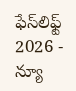ఫేస్‌లిఫ్ట్ 2026 - న్యూ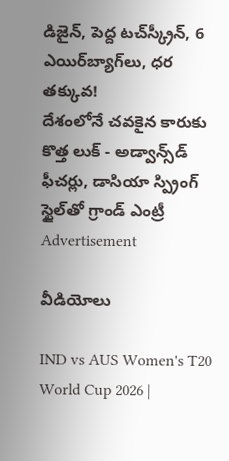డిజైన్, పెద్ద టచ్‌స్క్రీన్, 6 ఎయిర్‌బ్యాగ్‌లు, ధర తక్కువ!
దేశంలోనే చవకైన కారుకు కొత్త లుక్‌ - అడ్వాన్స్‌డ్‌ ఫీచర్లు, డాసియా స్ప్రింగ్ స్టైల్‌తో గ్రాండ్ ఎంట్రీ
Advertisement

వీడియోలు

IND vs AUS Women's T20 World Cup 2026 |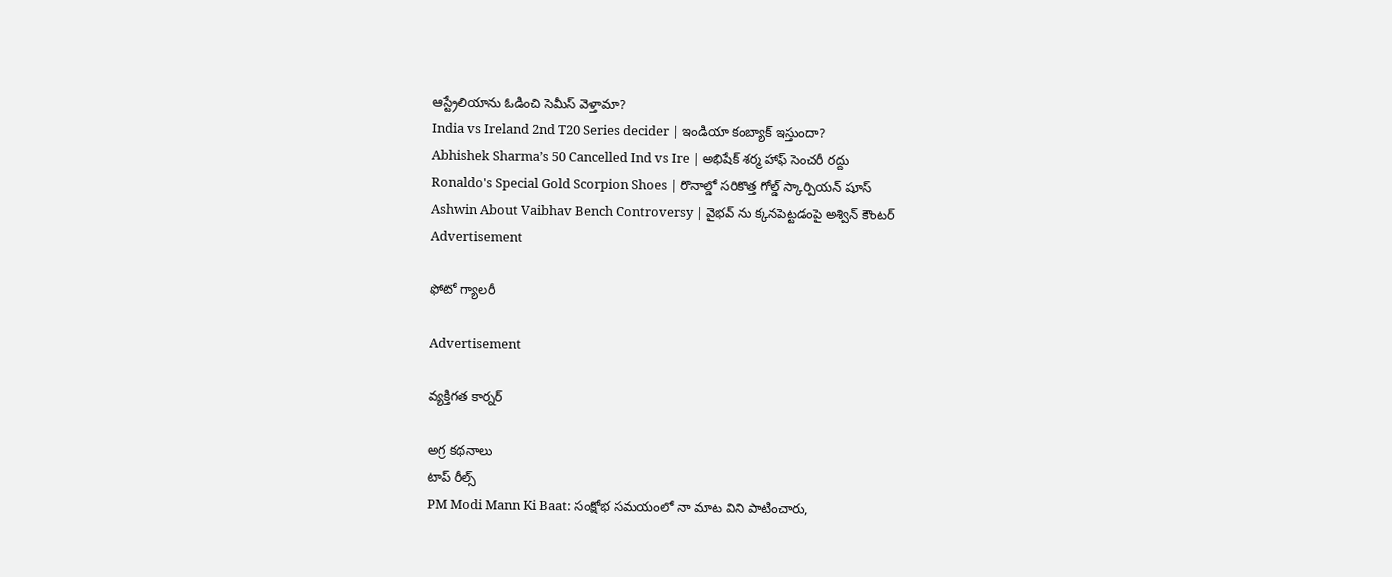ఆస్ట్రేలియాను ఓడించి సెమీస్ వెళ్తామా?
India vs Ireland 2nd T20 Series decider | ఇండియా కంబ్యాక్ ఇస్తుందా?
Abhishek Sharma’s 50 Cancelled Ind vs Ire | అభిషేక్ శర్మ హాఫ్ సెంచరీ రద్దు
Ronaldo's Special Gold Scorpion Shoes | రొనాల్డో సరికొత్త గోల్డ్ స్కార్పియన్ షూస్
Ashwin About Vaibhav Bench Controversy | వైభవ్ ను క్కనపెట్టడంపై అశ్విన్ కౌంటర్
Advertisement

ఫోటో గ్యాలరీ

Advertisement

వ్యక్తిగత కార్నర్

అగ్ర కథనాలు
టాప్ రీల్స్
PM Modi Mann Ki Baat: సంక్షోభ సమయంలో నా మాట విని పాటించారు,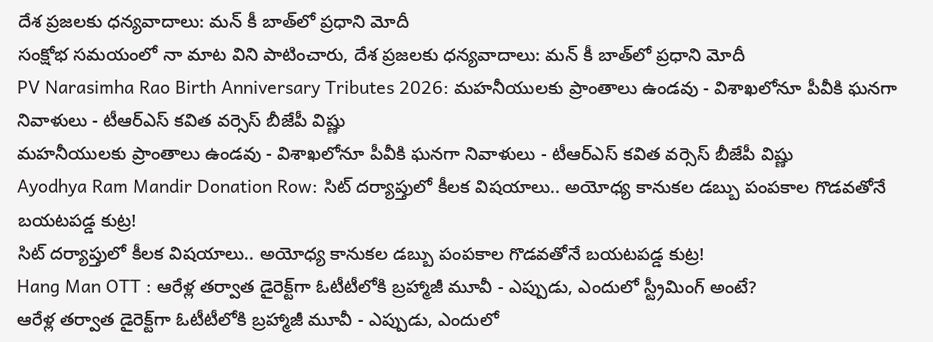దేశ ప్రజలకు ధన్యవాదాలు: మన్ కీ బాత్‌లో ప్రధాని మోదీ
సంక్షోభ సమయంలో నా మాట విని పాటించారు, దేశ ప్రజలకు ధన్యవాదాలు: మన్ కీ బాత్‌లో ప్రధాని మోదీ
PV Narasimha Rao Birth Anniversary Tributes 2026: మహనీయులకు ప్రాంతాలు ఉండవు - విశాఖలోనూ పీవీకి ఘనగా నివాళులు - టీఆర్ఎస్ కవిత వర్సెస్ బీజేపీ విష్ణు
మహనీయులకు ప్రాంతాలు ఉండవు - విశాఖలోనూ పీవీకి ఘనగా నివాళులు - టీఆర్ఎస్ కవిత వర్సెస్ బీజేపీ విష్ణు
Ayodhya Ram Mandir Donation Row: సిట్ దర్యాప్తులో కీలక విషయాలు.. అయోధ్య కానుకల డబ్బు పంపకాల గొడవతోనే బయటపడ్డ కుట్ర!
సిట్ దర్యాప్తులో కీలక విషయాలు.. అయోధ్య కానుకల డబ్బు పంపకాల గొడవతోనే బయటపడ్డ కుట్ర!
Hang Man OTT : ఆరేళ్ల తర్వాత డైరెక్ట్‌గా ఓటీటీలోకి బ్రహ్మాజీ మూవీ - ఎప్పుడు, ఎందులో స్ట్రీమింగ్ అంటే?
ఆరేళ్ల తర్వాత డైరెక్ట్‌గా ఓటీటీలోకి బ్రహ్మాజీ మూవీ - ఎప్పుడు, ఎందులో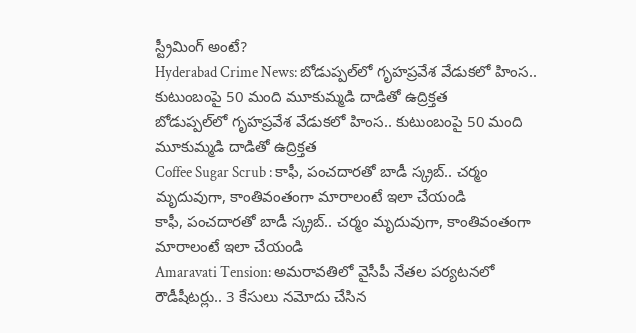స్ట్రీమింగ్ అంటే?
Hyderabad Crime News: బోడుప్పల్‌లో గృహప్రవేశ వేడుకలో హింస.. కుటుంబంపై 50 మంది మూకుమ్మడి దాడితో ఉద్రిక్తత
బోడుప్పల్‌లో గృహప్రవేశ వేడుకలో హింస.. కుటుంబంపై 50 మంది మూకుమ్మడి దాడితో ఉద్రిక్తత
Coffee Sugar Scrub : కాఫీ, పంచదారతో బాడీ స్క్రబ్.. చర్మం మృదువుగా, కాంతివంతంగా మారాలంటే ఇలా చేయండి
కాఫీ, పంచదారతో బాడీ స్క్రబ్.. చర్మం మృదువుగా, కాంతివంతంగా మారాలంటే ఇలా చేయండి
Amaravati Tension: అమరావతిలో వైసీపీ నేతల పర్యటనలో రౌడీషీటర్లు.. 3 కేసులు నమోదు చేసిన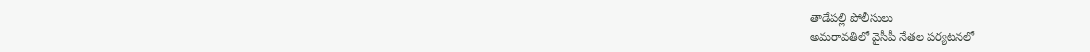తాడేపల్లి పోలీసులు
అమరావతిలో వైసీపీ నేతల పర్యటనలో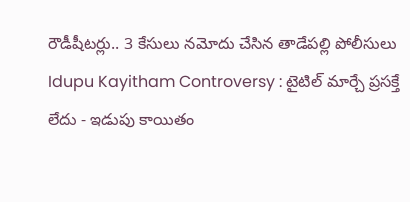రౌడీషీటర్లు.. 3 కేసులు నమోదు చేసిన తాడేపల్లి పోలీసులు
Idupu Kayitham Controversy : టైటిల్ మార్చే ప్రసక్తే లేదు - ఇడుపు కాయితం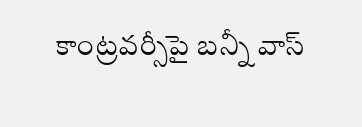కాంట్రవర్సీపై బన్నీ వాస్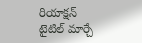రియాక్షన్
టైటిల్ మార్చే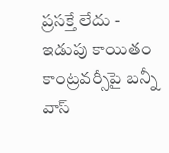ప్రసక్తే లేదు - ఇడుపు కాయితం కాంట్రవర్సీపై బన్నీ వాస్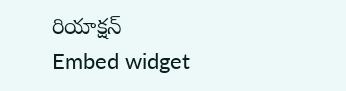రియాక్షన్
Embed widget